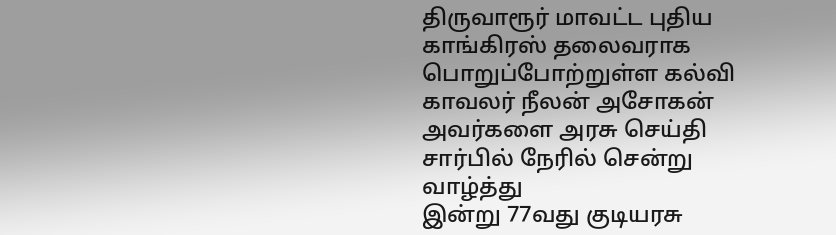திருவாரூர் மாவட்ட புதிய காங்கிரஸ் தலைவராக பொறுப்போற்றுள்ள கல்வி காவலர் நீலன் அசோகன் அவர்களை அரசு செய்தி சார்பில் நேரில் சென்று வாழ்த்து
இன்று 77வது குடியரசு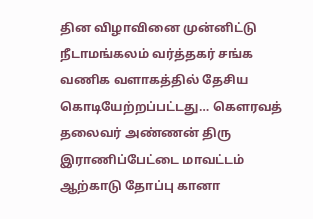தின விழாவினை முன்னிட்டு நீடாமங்கலம் வர்த்தகர் சங்க வணிக வளாகத்தில் தேசிய கொடியேற்றப்பட்டது… கௌரவத் தலைவர் அண்ணன் திரு
இராணிப்பேட்டை மாவட்டம் ஆற்காடு தோப்பு கானா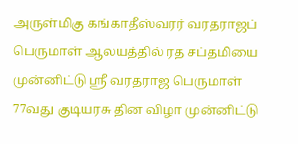அருள்மிகு கங்காதீஸ்வரர் வரதராஜப் பெருமாள் ஆலயத்தில் ரத சப்தமியை முன்னிட்டு ஸ்ரீ வரதராஜ பெருமாள்
77வது குடியரசு தின விழா முன்னிட்டு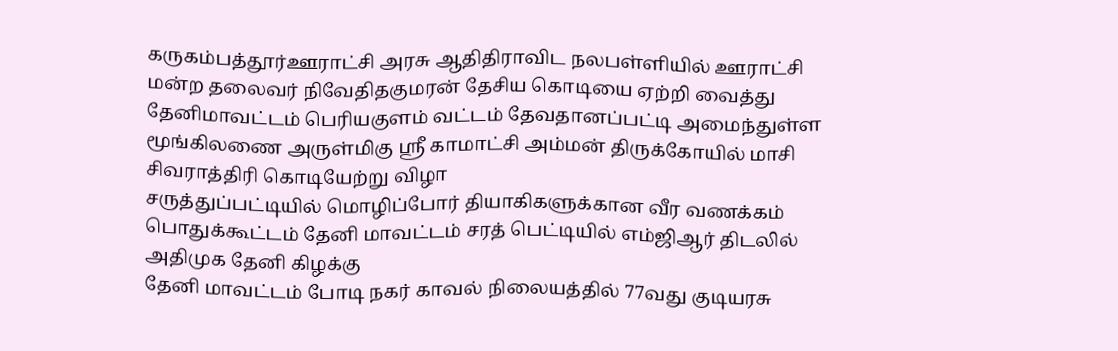கருகம்பத்தூர்ஊராட்சி அரசு ஆதிதிராவிட நலபள்ளியில் ஊராட்சி மன்ற தலைவர் நிவேதிதகுமரன் தேசிய கொடியை ஏற்றி வைத்து
தேனிமாவட்டம் பெரியகுளம் வட்டம் தேவதானப்பட்டி அமைந்துள்ள மூங்கிலணை அருள்மிகு ஸ்ரீ காமாட்சி அம்மன் திருக்கோயில் மாசி சிவராத்திரி கொடியேற்று விழா
சருத்துப்பட்டியில் மொழிப்போர் தியாகிகளுக்கான வீர வணக்கம் பொதுக்கூட்டம் தேனி மாவட்டம் சரத் பெட்டியில் எம்ஜிஆர் திடலில் அதிமுக தேனி கிழக்கு
தேனி மாவட்டம் போடி நகர் காவல் நிலையத்தில் 77வது குடியரசு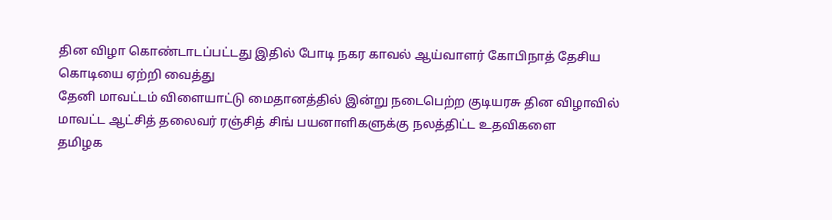தின விழா கொண்டாடப்பட்டது இதில் போடி நகர காவல் ஆய்வாளர் கோபிநாத் தேசிய கொடியை ஏற்றி வைத்து
தேனி மாவட்டம் விளையாட்டு மைதானத்தில் இன்று நடைபெற்ற குடியரசு தின விழாவில் மாவட்ட ஆட்சித் தலைவர் ரஞ்சித் சிங் பயனாளிகளுக்கு நலத்திட்ட உதவிகளை
தமிழக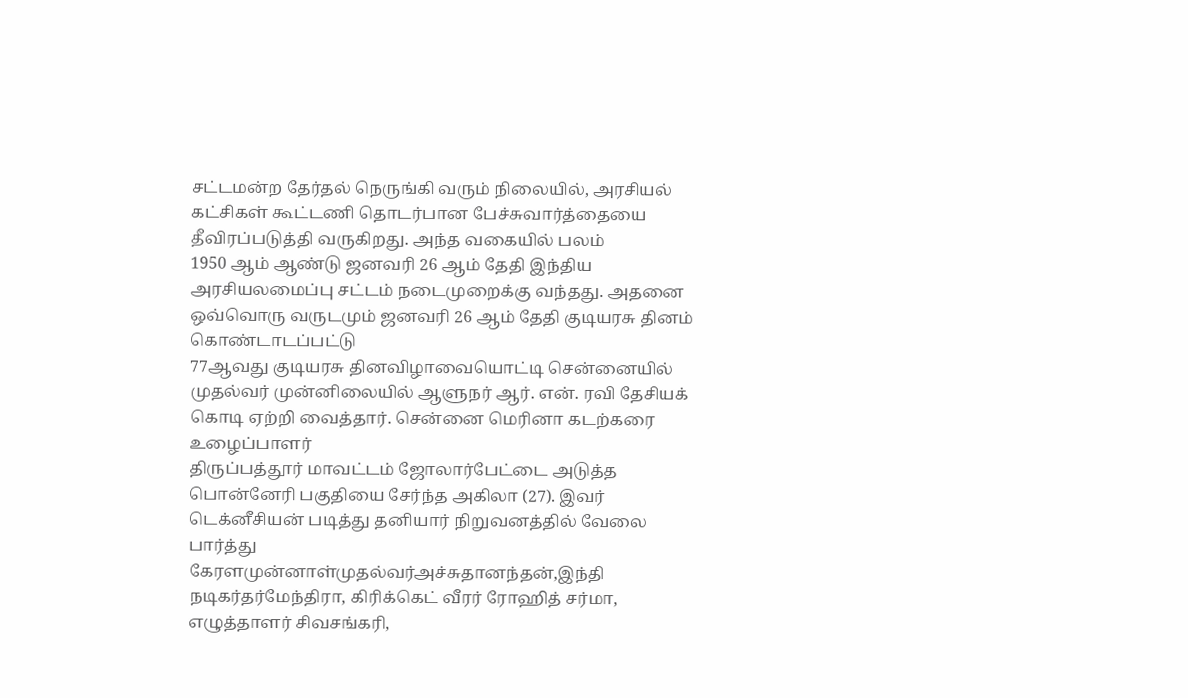சட்டமன்ற தேர்தல் நெருங்கி வரும் நிலையில், அரசியல் கட்சிகள் கூட்டணி தொடர்பான பேச்சுவார்த்தையை தீவிரப்படுத்தி வருகிறது. அந்த வகையில் பலம்
1950 ஆம் ஆண்டு ஜனவரி 26 ஆம் தேதி இந்திய அரசியலமைப்பு சட்டம் நடைமுறைக்கு வந்தது. அதனை ஒவ்வொரு வருடமும் ஜனவரி 26 ஆம் தேதி குடியரசு தினம் கொண்டாடப்பட்டு
77ஆவது குடியரசு தினவிழாவையொட்டி சென்னையில் முதல்வர் முன்னிலையில் ஆளுநர் ஆர். என். ரவி தேசியக் கொடி ஏற்றி வைத்தார். சென்னை மெரினா கடற்கரை உழைப்பாளர்
திருப்பத்தூர் மாவட்டம் ஜோலார்பேட்டை அடுத்த பொன்னேரி பகுதியை சேர்ந்த அகிலா (27). இவர் டெக்னீசியன் படித்து தனியார் நிறுவனத்தில் வேலை பார்த்து
கேரளமுன்னாள்முதல்வர்அச்சுதானந்தன்,இந்தி நடிகர்தர்மேந்திரா, கிரிக்கெட் வீரர் ரோஹித் சர்மா, எழுத்தாளர் சிவசங்கரி,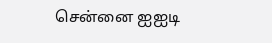சென்னை ஐஐடி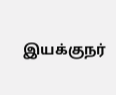இயக்குநர்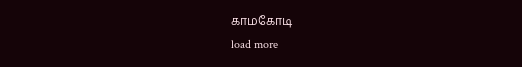காமகோடி
load more